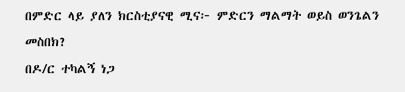በምድር ላይ ያለን ክርስቲያናዊ ሚና፦ ምድርን ማልማት ወይስ ወንጌልን መስበክ?
በዶ/ር ተካልኝ ነጋ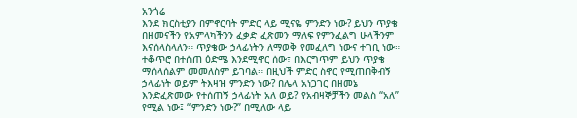አንጎሬ
እንደ ክርስቲያን በምኖርባት ምድር ላይ ሚናዬ ምንድን ነው? ይህን ጥያቄ በዘመናችን የአምላካችንን ፈቃድ ፈጽመን ማለፍ የምንፈልግ ሁላችንም እናሰላስላለን። ጥያቄው ኃላፊነትን ለማወቅ የመፈለግ ነውና ተገቢ ነው። ተቆጥሮ በተሰጠ ዕድሜ እንደሚኖር ሰው፣ በእርግጥም ይህን ጥያቄ ማሰላሰልም መመለስም ይገባል። በዚህች ምድር ስኖር የሚጠበቅብኝ ኃላፊነት ወይም ትእዛዝ ምንድን ነው? በሌላ አነጋገር በዘመኔ እንድፈጽመው የተሰጠኝ ኃላፊነት አለ ወይ? የአብዛኞቻችን መልስ “አለ” የሚል ነው፤ “ምንድን ነው?” በሚለው ላይ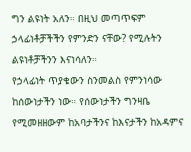ግን ልዩነት አለን። በዚህ መጣጥፍም ኃላፊነቶቻችችን የምንድን ናቸው? የሚሉትን ልዩነቶቻችንን እናነሳለን።
የኃላፊነት ጥያቄውን ስንመልስ የምንነሳው ከሰውነታችን ነው። የሰውነታችን ግንዛቤ የሚመዘዘውም ከአባታችንና ከእናታችን ከአዳምና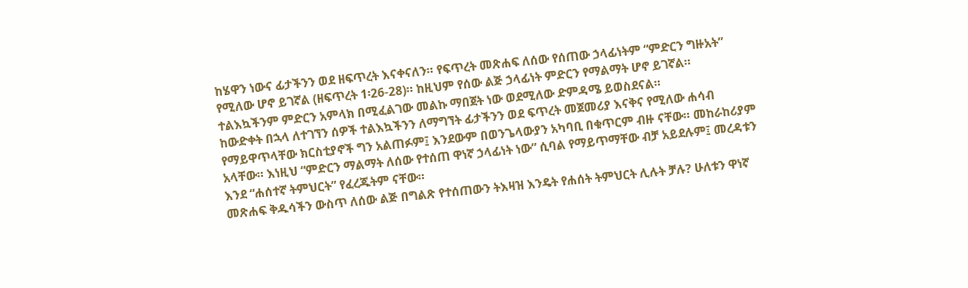ከሄዋን ነውና ፊታችንን ወደ ዘፍጥረት እናቀናለን። የፍጥረት መጽሐፍ ለሰው የሰጠው ኃላፊነትም “ምድርን ግዙአት” የሚለው ሆኖ ይገኛል (ዘፍጥረት 1፡26-28)። ከዚህም የሰው ልጅ ኃላፊነት ምድርን የማልማት ሆኖ ይገኛል። ተልእኳችንም ምድርን አምላክ በሚፈልገው መልኩ ማበጀት ነው ወደሚለው ድምዳሜ ይወስደናል።
ከውድቀት በኋላ ለተገኘን ሰዎች ተልእኳችንን ለማግኘት ፊታችንን ወደ ፍጥረት መጀመሪያ እናቅና የሚለው ሐሳብ የማይዋጥላቸው ክርስቲያኖች ግን አልጠፉም፤ እንደውም በወንጌላውያን አካባቢ በቁጥርም ብዙ ናቸው። መከራከሪያም አላቸው። እነዚህ “ምድርን ማልማት ለሰው የተሰጠ ዋነኛ ኃላፊነት ነው” ሲባል የማይጥማቸው ብቻ አይደሉም፤ መረዳቱን እንደ “ሐሰተኛ ትምህርት” የፈረጁትም ናቸው።
መጽሐፍ ቅዱሳችን ውስጥ ለሰው ልጅ በግልጽ የተሰጠውን ትእዛዝ እንዴት የሐሰት ትምህርት ሊሉት ቻሉ? ሁለቱን ዋነኛ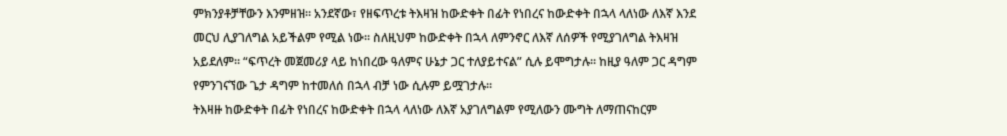ምክንያቶቻቸውን እንምዘዝ። አንደኛው፣ የዘፍጥረቱ ትእዛዝ ከውድቀት በፊት የነበረና ከውድቀት በኋላ ላለነው ለእኛ እንደ መርህ ሊያገለግል አይችልም የሚል ነው። ስለዚህም ከውድቀት በኋላ ለምንኖር ለእኛ ለሰዎች የሚያገለግል ትእዛዝ አይደለም። “ፍጥረት መጀመሪያ ላይ ከነበረው ዓለምና ሁኔታ ጋር ተለያይተናል” ሲሉ ይሞግታሉ። ከዚያ ዓለም ጋር ዳግም የምንገናኘው ጌታ ዳግም ከተመለሰ በኋላ ብቻ ነው ሲሉም ይሟገታሉ።
ትእዛዙ ከውድቀት በፊት የነበረና ከውድቀት በኋላ ላለነው ለእኛ አያገለግልም የሚለውን ሙግት ለማጠናከርም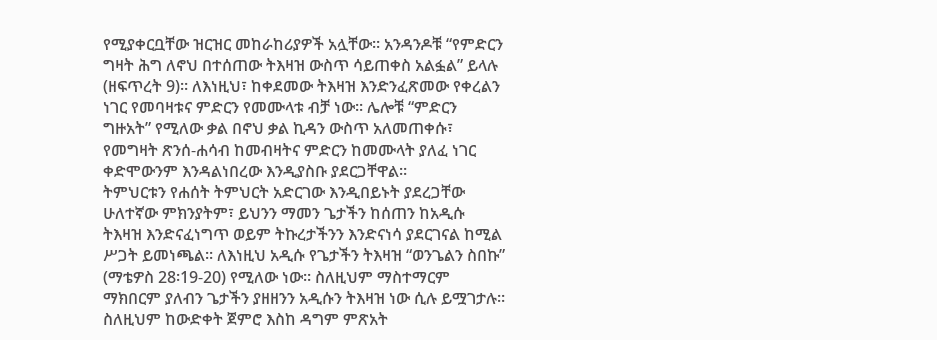የሚያቀርቧቸው ዝርዝር መከራከሪያዎች አሏቸው። አንዳንዶቹ “የምድርን ግዛት ሕግ ለኖህ በተሰጠው ትእዛዝ ውስጥ ሳይጠቀስ አልፏል” ይላሉ (ዘፍጥረት 9)። ለእነዚህ፣ ከቀደመው ትእዛዝ እንድንፈጽመው የቀረልን ነገር የመባዛቱና ምድርን የመሙላቱ ብቻ ነው። ሌሎቹ “ምድርን ግዙአት” የሚለው ቃል በኖህ ቃል ኪዳን ውስጥ አለመጠቀሱ፣ የመግዛት ጽንሰ-ሐሳብ ከመብዛትና ምድርን ከመሙላት ያለፈ ነገር ቀድሞውንም እንዳልነበረው እንዲያስቡ ያደርጋቸዋል።
ትምህርቱን የሐሰት ትምህርት አድርገው እንዲበይኑት ያደረጋቸው ሁለተኛው ምክንያትም፣ ይህንን ማመን ጌታችን ከሰጠን ከአዲሱ ትእዛዝ እንድናፈነግጥ ወይም ትኩረታችንን እንድናነሳ ያደርገናል ከሚል ሥጋት ይመነጫል። ለእነዚህ አዲሱ የጌታችን ትእዛዝ “ወንጌልን ስበኩ” (ማቴዎስ 28፡19-20) የሚለው ነው። ስለዚህም ማስተማርም ማክበርም ያለብን ጌታችን ያዘዘንን አዲሱን ትእዛዝ ነው ሲሉ ይሟገታሉ። ስለዚህም ከውድቀት ጀምሮ እስከ ዳግም ምጽአት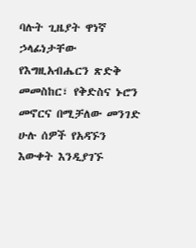ባሉት ጊዜያት ዋነኛ ኃላፊነታቸው የእግዚአብሔርን ጽድቅ መመስከር፣ የቅድስና ኑሮን መኖርና በሚቻለው መንገድ ሁሉ ሰዎች የአዳኙን እውቀት እንዲያገኙ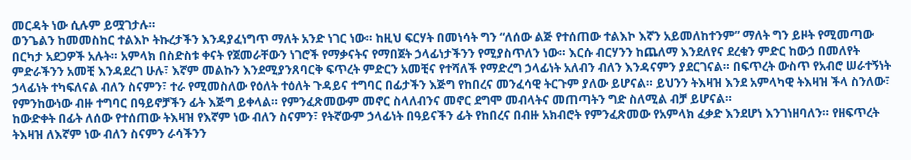መርዳት ነው ሲሉም ይሟገታሉ።
ወንጌልን ከመመስከር ተልእኮ ትኩረታችን እንዳያፈነግጥ ማለት አንድ ነገር ነው። ከዚህ ፍርሃት በመነሳት ግን “ለሰው ልጅ የተሰጠው ተልእኮ እኛን አይመለከተንም” ማለት ግን ይዞት የሚመጣው በርካታ አደጋዎች አሉት። አምላክ በስድስቱ ቀናት የጀመራቸውን ነገሮች የማቃናትና የማበጀት ኃላፊነታችንን የሚያስጥለን ነው። እርሱ ብርሃንን ከጨለማ እንደለየና ደረቁን ምድር ከውኃ በመለየት ምድራችንን አመቺ እንዳደረገ ሁሉ፣ እኛም መልኩን እንደሚያንጸባርቅ ፍጥረት ምድርን አመቺና የተሻለች የማድረግ ኃላፊነት አለብን ብለን እንዳናምን ያደርገናል። በፍጥረት ውስጥ የአብሮ ሠራተኝነት ኃላፊነት ተካፍለናል ብለን ስናምን፣ ተራ የሚመስለው የዕለት ተዕለት ጉዳይና ተግባር በፊታችን እጅግ የከበረና መንፈሳዊ ትርጉም ያለው ይሆናል። ይህንን ትእዛዝ እንደ አምላካዊ ትእዛዝ ችላ ስንለው፣ የምንከውነው ብዙ ተግባር በዓይኖቻችን ፊት እጅግ ይቀላል። የምንፈጽመውም መኖር ስላለብንና መኖር ደግሞ መብላትና መጠጣትን ግድ ስለሚል ብቻ ይሆናል።
ከውድቀት በፊት ለሰው የተሰጠው ትእዛዝ የእኛም ነው ብለን ስናምን፣ የትኛውም ኃላፊነት በዓይናችን ፊት የከበረና በብዙ አክብሮት የምንፈጽመው የአምላክ ፈቃድ እንደሆነ እንገነዘባለን። የዘፍጥረት ትእዛዝ ለእኛም ነው ብለን ስናምን ራሳችንን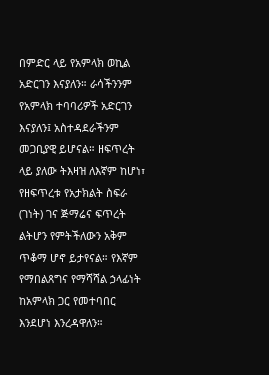በምድር ላይ የአምላክ ወኪል አድርገን እናያለን። ራሳችንንም የአምላክ ተባባሪዎች አድርገን እናያለን፤ አስተዳደራችንም መጋቢያዊ ይሆናል። ዘፍጥረት ላይ ያለው ትእዛዝ ለእኛም ከሆነ፣ የዘፍጥረቱ የአታክልት ስፍራ (ገነት) ገና ጅማሬና ፍጥረት ልትሆን የምትችለውን አቅም ጥቆማ ሆኖ ይታየናል። የእኛም የማበልጸግና የማሻሻል ኃላፊነት ከአምላክ ጋር የመተባበር እንደሆነ እንረዳዋለን።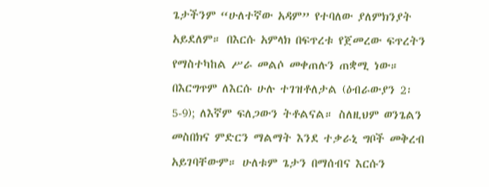ጌታችንም “ሁለተኛው አዳም” የተባለው ያለምክንያት አይደለም። በእርሱ አምላክ በፍጥረቱ የጀመረው ፍጥረትን የማስተካከል ሥራ መልሶ መቀጠሉን ጠቋሚ ነው። በእርግጥም ለእርሱ ሁሉ ተገዝቶለታል (ዕብራውያን 2፡5-9); ለእኛም ፍለጋውን ትቶልናል። ስለዚህም ወንጌልን መስበክና ምድርን ማልማት እንደ ተቃራኒ ግቦች መቅረብ አይገባቸውም። ሁለቱም ጌታን በማሰብና እርሱን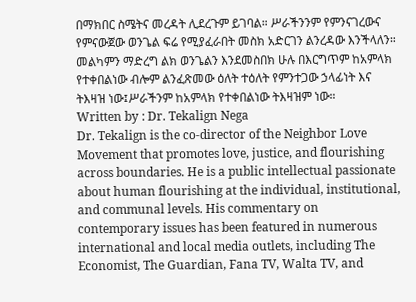በማክበር ስሜትና መረዳት ሊደረጉም ይገባል። ሥራችንንም የምንናገረውና የምናውጀው ወንጌል ፍሬ የሚያፈራበት መስክ አድርገን ልንረዳው እንችላለን። መልካምን ማድረግ ልክ ወንጌልን እንደመስበክ ሁሉ በእርግጥም ከአምላክ የተቀበልነው ብሎም ልንፈጽመው ዕለት ተዕለት የምንተጋው ኃላፊነት እና ትእዛዝ ነው፤ሥራችንም ከአምላክ የተቀበልነው ትእዛዝም ነው።
Written by : Dr. Tekalign Nega
Dr. Tekalign is the co-director of the Neighbor Love Movement that promotes love, justice, and flourishing across boundaries. He is a public intellectual passionate about human flourishing at the individual, institutional, and communal levels. His commentary on contemporary issues has been featured in numerous international and local media outlets, including The Economist, The Guardian, Fana TV, Walta TV, and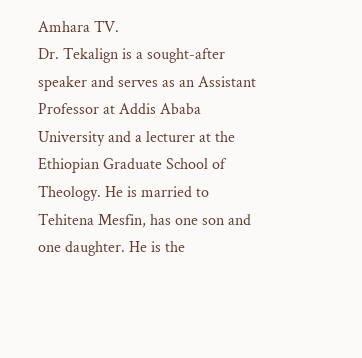Amhara TV.
Dr. Tekalign is a sought-after speaker and serves as an Assistant Professor at Addis Ababa University and a lecturer at the Ethiopian Graduate School of Theology. He is married to Tehitena Mesfin, has one son and one daughter. He is the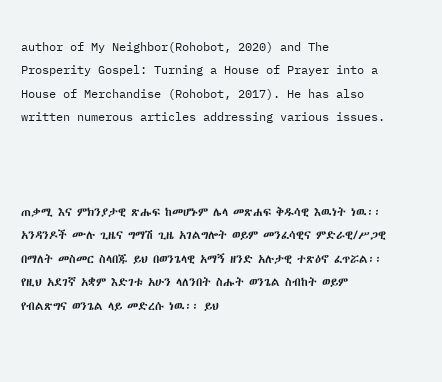author of My Neighbor(Rohobot, 2020) and The Prosperity Gospel: Turning a House of Prayer into a House of Merchandise (Rohobot, 2017). He has also written numerous articles addressing various issues.



ጠቃሚ እና ምክንያታዊ ጽሑፍ ከመሆኑም ሌላ መጽሐፍ ቅዱሳዊ እዉነት ነዉ፡፡ አንዳንዶች ሙሉ ጊዜና ግማሽ ጊዜ አገልግሎት ወይም መንፈሳዊና ምድራዊ/ሥጋዊ በማለት መስመር ስላበጁ ይህ በወንጌላዊ አማኝ ዘንድ አሉታዊ ተጽዕኖ ፈጥሯል፡፡ የዚህ አደገኛ አቋም እድገቱ አሁን ላለንበት ስሑት ወንጌል ስብከት ወይም የብልጽግና ወንጌል ላይ መድረሱ ነዉ፡፡ ይህ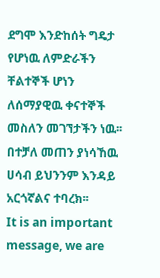ደግሞ እንድከሰት ግዴታ የሆነዉ ለምድራችን ቸልተኞች ሆነን ለሰማያዊዉ ቀናተኞች መስለን መገኘታችን ነዉ፡፡ በተቻለ መጠን ያነሳኸዉ ሀሳብ ይህንንም እንዳይ አርጎኛልና ተባረክ፡፡
It is an important message, we are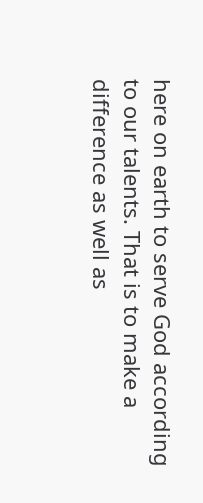here on earth to serve God according to our talents. That is to make a difference as well as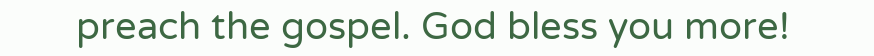preach the gospel. God bless you more!